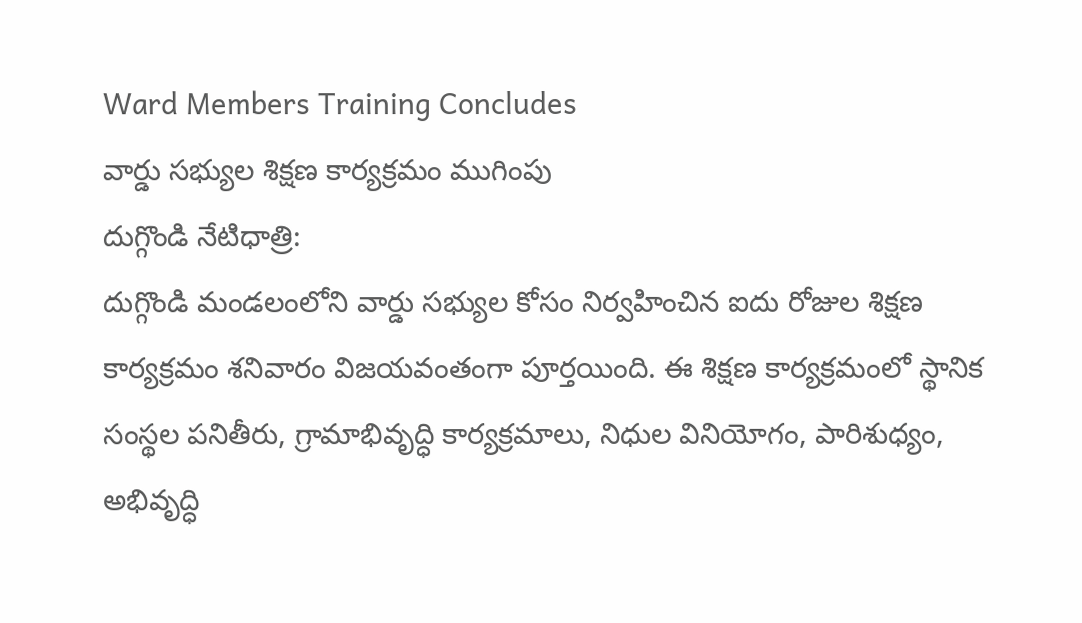Ward Members Training Concludes
వార్డు సభ్యుల శిక్షణ కార్యక్రమం ముగింపు
దుగ్గొండి నేటిధాత్రి:
దుగ్గొండి మండలంలోని వార్డు సభ్యుల కోసం నిర్వహించిన ఐదు రోజుల శిక్షణ కార్యక్రమం శనివారం విజయవంతంగా పూర్తయింది. ఈ శిక్షణ కార్యక్రమంలో స్థానిక సంస్థల పనితీరు, గ్రామాభివృద్ధి కార్యక్రమాలు, నిధుల వినియోగం, పారిశుధ్యం, అభివృద్ధి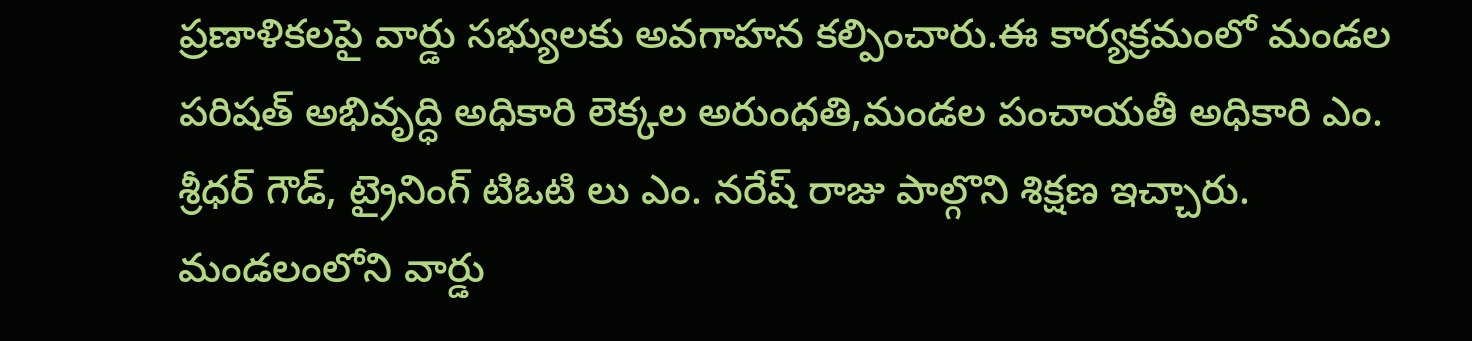ప్రణాళికలపై వార్డు సభ్యులకు అవగాహన కల్పించారు.ఈ కార్యక్రమంలో మండల పరిషత్ అభివృద్ధి అధికారి లెక్కల అరుంధతి,మండల పంచాయతీ అధికారి ఎం. శ్రీధర్ గౌడ్, ట్రైనింగ్ టిఓటి లు ఎం. నరేష్ రాజు పాల్గొని శిక్షణ ఇచ్చారు. మండలంలోని వార్డు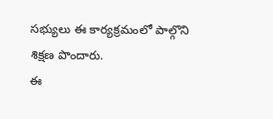సభ్యులు ఈ కార్యక్రమంలో పాల్గొని శిక్షణ పొందారు.
ఈ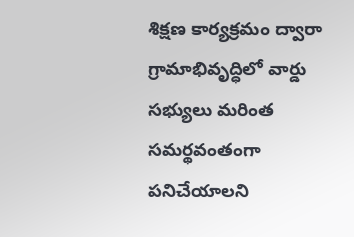శిక్షణ కార్యక్రమం ద్వారా గ్రామాభివృద్ధిలో వార్డు సభ్యులు మరింత సమర్థవంతంగా పనిచేయాలని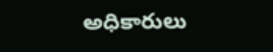అధికారులు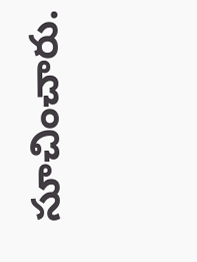సూచించారు.